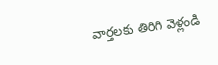వార్తలకు తిరిగి వెళ్లండి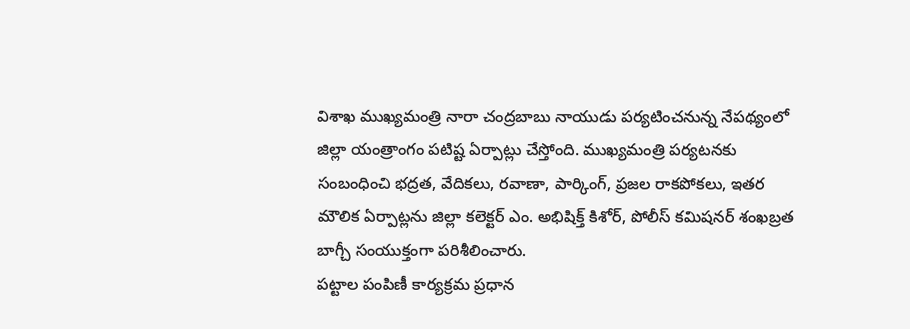విశాఖ ముఖ్యమంత్రి నారా చంద్రబాబు నాయుడు పర్యటించనున్న నేపథ్యంలో జిల్లా యంత్రాంగం పటిష్ట ఏర్పాట్లు చేస్తోంది. ముఖ్యమంత్రి పర్యటనకు సంబంధించి భద్రత, వేదికలు, రవాణా, పార్కింగ్, ప్రజల రాకపోకలు, ఇతర మౌలిక ఏర్పాట్లను జిల్లా కలెక్టర్ ఎం. అభిషిక్త్ కిశోర్, పోలీస్ కమిషనర్ శంఖబ్రత బాగ్చీ సంయుక్తంగా పరిశీలించారు.
పట్టాల పంపిణీ కార్యక్రమ ప్రధాన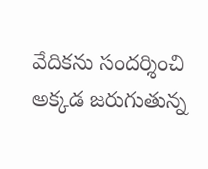వేదికను సందర్శించి అక్కడ జరుగుతున్న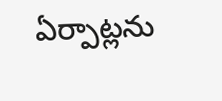ఏర్పాట్లను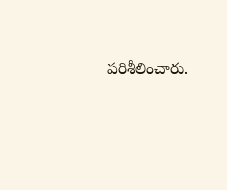పరిశీలించారు.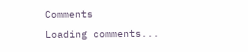Comments
Loading comments...